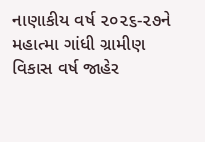નાણાકીય વર્ષ ૨૦૨૬-૨૭ને મહાત્મા ગાંધી ગ્રામીણ વિકાસ વર્ષ જાહેર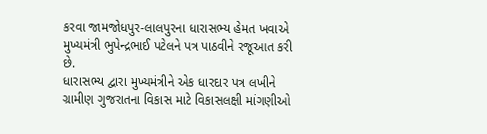કરવા જામજોધપુર-લાલપુરના ધારાસભ્ય હેમત ખવાએ મુખ્યમંત્રી ભુપેન્દ્રભાઈ પટેલને પત્ર પાઠવીને રજૂઆત કરી છે.
ધારાસભ્ય દ્વારા મુખ્યમંત્રીને એક ધારદાર પત્ર લખીને ગ્રામીણ ગુજરાતના વિકાસ માટે વિકાસલક્ષી માંગણીઓ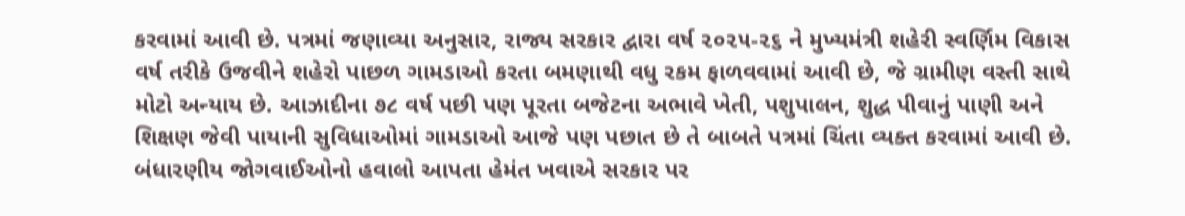કરવામાં આવી છે. પત્રમાં જણાવ્યા અનુસાર, રાજ્ય સરકાર દ્વારા વર્ષ ૨૦૨૫-૨૬ ને મુખ્યમંત્રી શહેરી સ્વર્ણિમ વિકાસ વર્ષ તરીકે ઉજવીને શહેરો પાછળ ગામડાઓ કરતા બમણાથી વધુ રકમ ફાળવવામાં આવી છે, જે ગ્રામીણ વસ્તી સાથે મોટો અન્યાય છે. આઝાદીના ૭૮ વર્ષ પછી પણ પૂરતા બજેટના અભાવે ખેતી, પશુપાલન, શુદ્ધ પીવાનું પાણી અને શિક્ષણ જેવી પાયાની સુવિધાઓમાં ગામડાઓ આજે પણ પછાત છે તે બાબતે પત્રમાં ચિંતા વ્યક્ત કરવામાં આવી છે.
બંધારણીય જોગવાઈઓનો હવાલો આપતા હેમંત ખવાએ સરકાર પર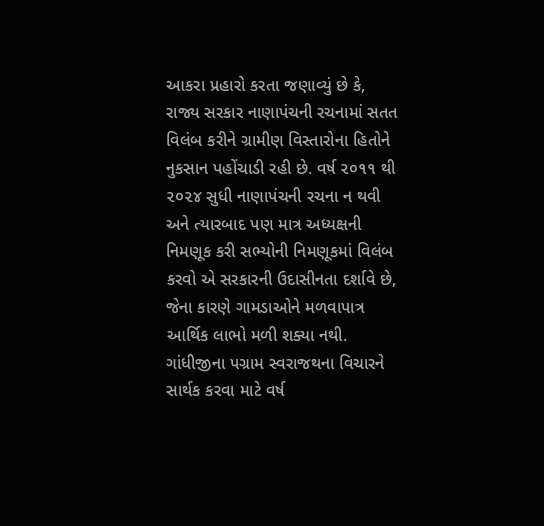આકરા પ્રહારો કરતા જણાવ્યું છે કે, રાજ્ય સરકાર નાણાપંચની રચનામાં સતત વિલંબ કરીને ગ્રામીણ વિસ્તારોના હિતોને નુકસાન પહોંચાડી રહી છે. વર્ષ ૨૦૧૧ થી ૨૦૨૪ સુધી નાણાપંચની રચના ન થવી અને ત્યારબાદ પણ માત્ર અધ્યક્ષની નિમણૂક કરી સભ્યોની નિમણૂકમાં વિલંબ કરવો એ સરકારની ઉદાસીનતા દર્શાવે છે, જેના કારણે ગામડાઓને મળવાપાત્ર આર્થિક લાભો મળી શક્યા નથી. ગાંધીજીના પગ્રામ સ્વરાજથના વિચારને સાર્થક કરવા માટે વર્ષ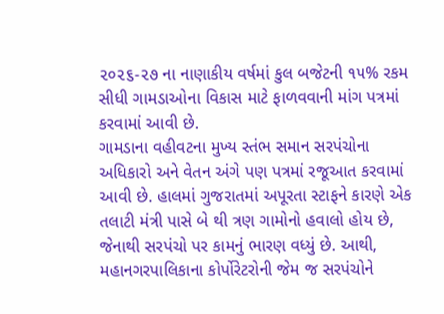૨૦૨૬-૨૭ ના નાણાકીય વર્ષમાં કુલ બજેટની ૧૫% રકમ સીધી ગામડાઓના વિકાસ માટે ફાળવવાની માંગ પત્રમાં કરવામાં આવી છે.
ગામડાના વહીવટના મુખ્ય સ્તંભ સમાન સરપંચોના અધિકારો અને વેતન અંગે પણ પત્રમાં રજૂઆત કરવામાં આવી છે. હાલમાં ગુજરાતમાં અપૂરતા સ્ટાફને કારણે એક તલાટી મંત્રી પાસે બે થી ત્રણ ગામોનો હવાલો હોય છે, જેનાથી સરપંચો પર કામનું ભારણ વધ્યું છે. આથી, મહાનગરપાલિકાના કોર્પોરેટરોની જેમ જ સરપંચોને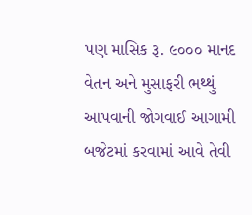પણ માસિક રૂ. ૯૦૦૦ માનદ વેતન અને મુસાફરી ભથ્થું આપવાની જોગવાઈ આગામી બજેટમાં કરવામાં આવે તેવી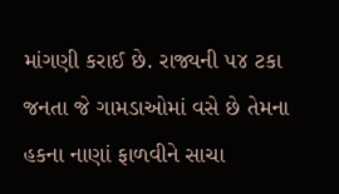માંગણી કરાઈ છે. રાજ્યની ૫૪ ટકા જનતા જે ગામડાઓમાં વસે છે તેમના હકના નાણાં ફાળવીને સાચા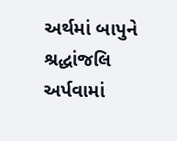અર્થમાં બાપુને શ્રદ્ધાંજલિ અર્પવામાં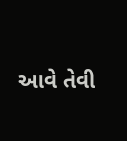આવે તેવી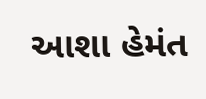આશા હેમંત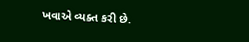ખવાએ વ્યક્ત કરી છે.